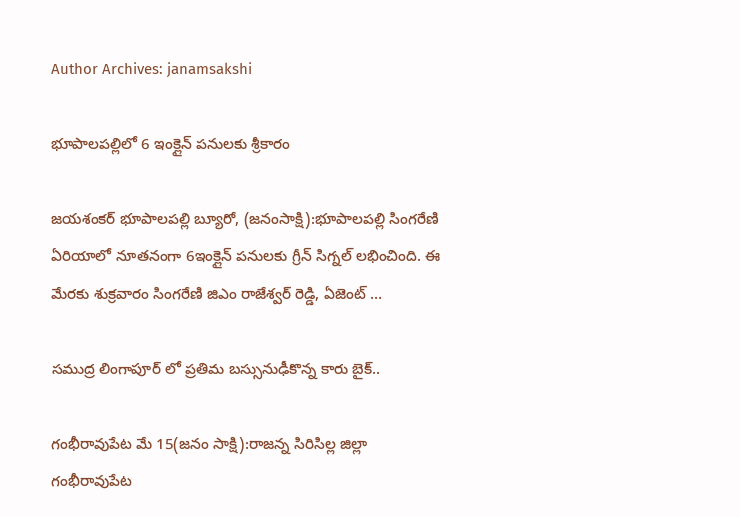Author Archives: janamsakshi

భూపాలపల్లిలో 6 ఇంక్లైన్ పనులకు శ్రీకారం

జయశంకర్ భూపాలపల్లి బ్యూరో, (జనంసాక్షి):భూపాలపల్లి సింగరేణి ఏరియాలో నూతనంగా 6ఇంక్లైన్ పనులకు గ్రీన్ సిగ్నల్ లభించింది. ఈ మేరకు శుక్రవారం సింగరేణి జిఎం రాజేశ్వర్ రెడ్డి, ఏజెంట్ …

సముద్ర లింగాపూర్ లో ప్రతిమ బస్సునుఢీకొన్న కారు బైక్..

గంభీరావుపేట మే 15(జనం సాక్షి):రాజన్న సిరిసిల్ల జిల్లా గంభీరావుపేట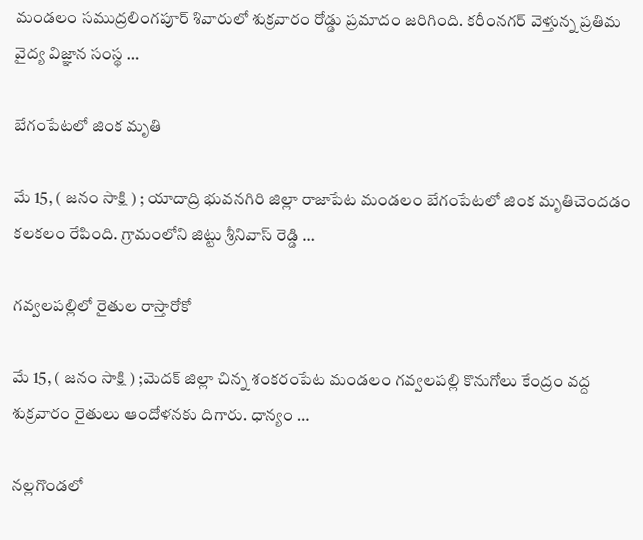మండలం సముద్రలింగపూర్ శివారులో శుక్రవారం రోడ్డు ప్రమాదం జరిగింది. కరీంనగర్ వెళ్తున్న ప్రతిమ వైద్య విజ్ఞాన సంస్థ …

బేగంపేటలో జింక మృతి

మే 15, ( జనం సాక్షి ) ; యాదాద్రి భువనగిరి జిల్లా రాజాపేట మండలం బేగంపేటలో జింక మృతిచెందడం కలకలం రేపింది. గ్రామంలోని జిట్టు శ్రీనివాస్ రెడ్డి …

గవ్వలపల్లిలో రైతుల రాస్తారోకో

మే 15, ( జనం సాక్షి ) ;మెదక్ జిల్లా చిన్న శంకరంపేట మండలం గవ్వలపల్లి కొనుగోలు కేంద్రం వద్ద శుక్రవారం రైతులు ఆందోళనకు దిగారు. ధాన్యం …

నల్లగొండలో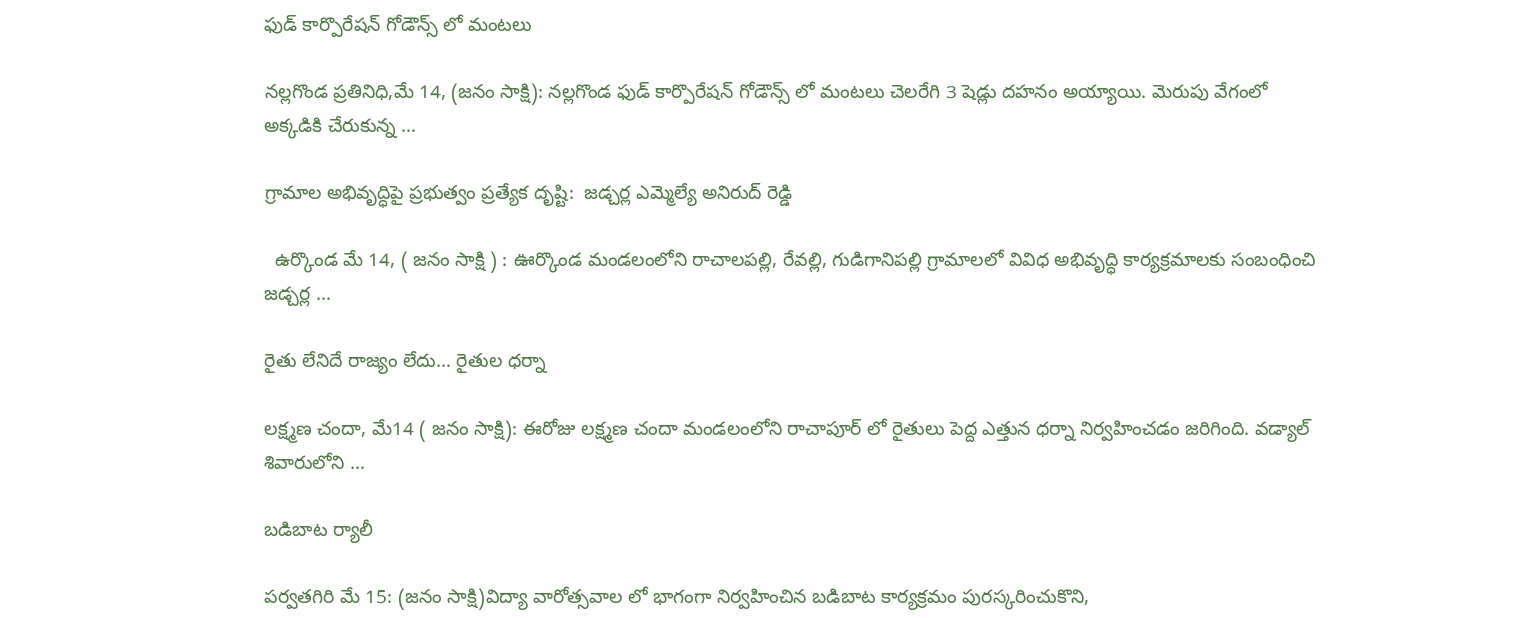ఫుడ్ కార్పొరేషన్ గోడౌన్స్ లో మంటలు

నల్లగొండ ప్రతినిధి,మే 14, (జనం సాక్షి): నల్లగొండ ఫుడ్ కార్పొరేషన్ గోడౌన్స్ లో మంటలు చెలరేగి 3 షెడ్లు దహనం అయ్యాయి. మెరుపు వేగంలో అక్కడికి చేరుకున్న …

గ్రామాల అభివృద్ధిపై ప్రభుత్వం ప్రత్యేక దృష్టి:  జడ్చర్ల ఎమ్మెల్యే అనిరుద్ రెడ్డి

  ఉర్కొండ మే 14, ( జనం సాక్షి ) : ఊర్కొండ మండలంలోని రాచాలపల్లి, రేవల్లి, గుడిగానిపల్లి గ్రామాలలో వివిధ అభివృద్ధి కార్యక్రమాలకు సంబంధించి జడ్చర్ల …

రైతు లేనిదే రాజ్యం లేదు… రైతుల ధర్నా

లక్ష్మణ చందా, మే14 ( జనం సాక్షి): ఈరోజు లక్ష్మణ చందా మండలంలోని రాచాపూర్ లో రైతులు పెద్ద ఎత్తున ధర్నా నిర్వహించడం జరిగింది. వడ్యాల్ శివారులోని …

బడిబాట ర్యాలీ

పర్వతగిరి మే 15: (జనం సాక్షి)విద్యా వారోత్సవాల లో భాగంగా నిర్వహించిన బడిబాట కార్యక్రమం పురస్కరించుకొని,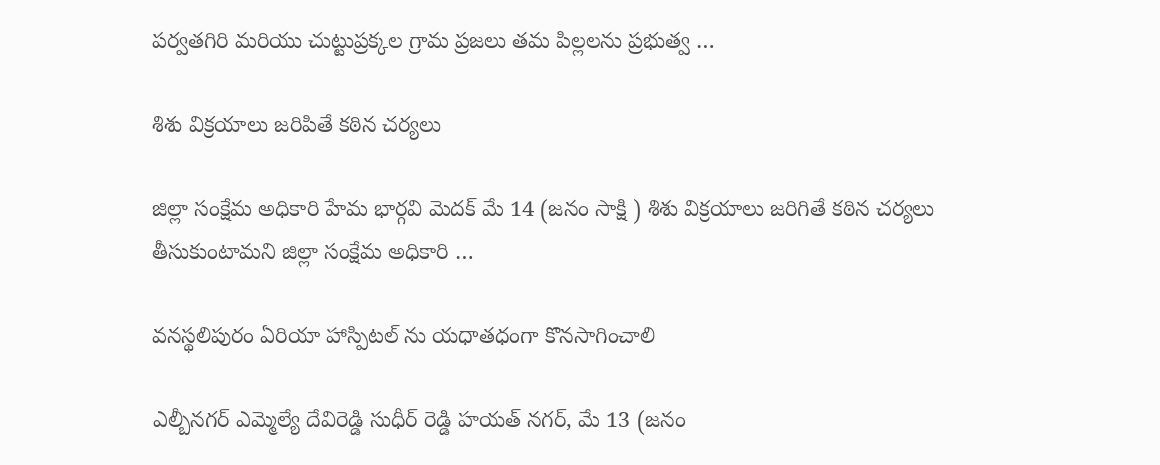పర్వతగిరి మరియు చుట్టుప్రక్కల గ్రామ ప్రజలు తమ పిల్లలను ప్రభుత్వ …

శిశు విక్రయాలు జరిపితే కఠిన చర్యలు

జిల్లా సంక్షేమ అధికారి హేమ భార్గవి మెదక్ మే 14 (జనం సాక్షి ) శిశు విక్రయాలు జరిగితే కఠిన చర్యలు తీసుకుంటామని జిల్లా సంక్షేమ అధికారి …

వనస్థలిపురం ఏరియా హాస్పిటల్ ను యధాతధంగా కొనసాగించాలి

ఎల్బీనగర్ ఎమ్మెల్యే దేవిరెడ్డి సుధీర్ రెడ్డి హయత్ నగర్, మే 13 (జనం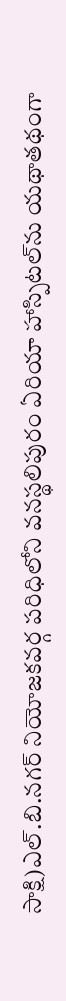సాక్షి)ఎల్.బి.నగర్ నియోజకవర్గ పరిధిలోని వనస్థలిపురం ఏరియా హాస్పిటల్‌ను యథాతథంగా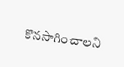కొనసాగించాలని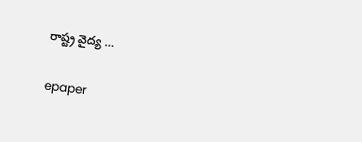రాష్ట్ర వైద్య …

epaper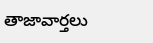తాజావార్తలు